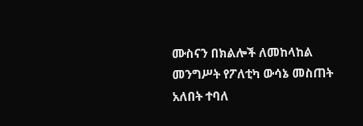ሙስናን በክልሎች ለመከላከል መንግሥት የፖለቲካ ውሳኔ መስጠት አለበት ተባለ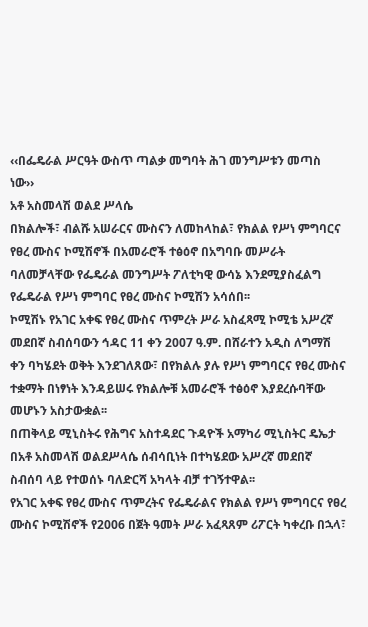‹‹በፌዴራል ሥርዓት ውስጥ ጣልቃ መግባት ሕገ መንግሥቱን መጣስ ነው››
አቶ አስመላሽ ወልደ ሥላሴ
በክልሎች፣ ብልሹ አሠራርና ሙስናን ለመከላከል፣ የክልል የሥነ ምግባርና የፀረ ሙስና ኮሚሽኖች በአመራሮች ተፅዕኖ በአግባቡ መሥራት ባለመቻላቸው የፌዴራል መንግሥት ፖለቲካዊ ውሳኔ እንደሚያስፈልግ የፌዴራል የሥነ ምግባር የፀረ ሙስና ኮሚሽን አሳሰበ፡፡
ኮሚሽኑ የአገር አቀፍ የፀረ ሙስና ጥምረት ሥራ አስፈጻሚ ኮሚቴ አሥረኛ መደበኛ ስብሰባውን ኅዳር 11 ቀን 2007 ዓ.ም. በሸራተን አዲስ ለግማሽ ቀን ባካሄደት ወቅት እንደገለጸው፣ በየክልሉ ያሉ የሥነ ምግባርና የፀረ ሙስና ተቋማት በነፃነት እንዳይሠሩ የክልሎቹ አመራሮች ተፅዕኖ እያደረሱባቸው መሆኑን አስታውቋል፡፡
በጠቅላይ ሚኒስትሩ የሕግና አስተዳደር ጉዳዮች አማካሪ ሚኒስትር ዴኤታ በአቶ አስመላሽ ወልደሥላሴ ሰብሳቢነት በተካሄደው አሥረኛ መደበኛ ስብሰባ ላይ የተወሰኑ ባለድርሻ አካላት ብቻ ተገኝተዋል፡፡
የአገር አቀፍ የፀረ ሙስና ጥምረትና የፌዴራልና የክልል የሥነ ምግባርና የፀረ ሙስና ኮሚሽኖች የ2006 በጀት ዓመት ሥራ አፈጻጸም ሪፖርት ካቀረቡ በኋላ፣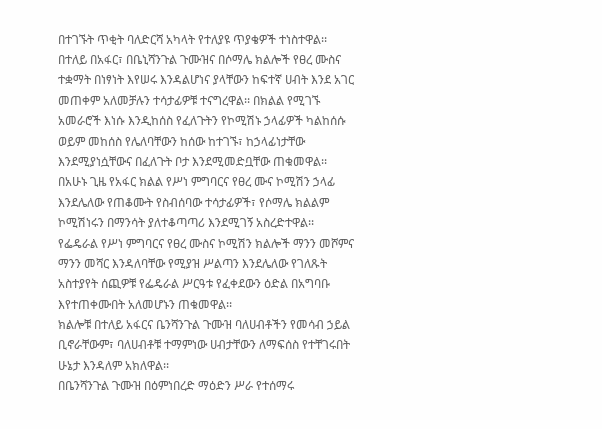በተገኙት ጥቂት ባለድርሻ አካላት የተለያዩ ጥያቄዎች ተነስተዋል፡፡ በተለይ በአፋር፣ በቤኒሻንጉል ጉሙዝና በሶማሌ ክልሎች የፀረ ሙስና ተቋማት በነፃነት እየሠሩ እንዳልሆነና ያላቸውን ከፍተኛ ሀብት እንደ አገር መጠቀም አለመቻሉን ተሳታፊዎቹ ተናግረዋል፡፡ በክልል የሚገኙ አመራሮች እነሱ እንዲከሰስ የፈለጉትን የኮሚሽኑ ኃላፊዎች ካልከሰሱ ወይም መከሰስ የሌለባቸውን ከሰው ከተገኙ፣ ከኃላፊነታቸው እንደሚያነሷቸውና በፈለጉት ቦታ እንደሚመድቧቸው ጠቁመዋል፡፡
በአሁኑ ጊዜ የአፋር ክልል የሥነ ምግባርና የፀረ ሙና ኮሚሽን ኃላፊ እንደሌለው የጠቆሙት የስብሰባው ተሳታፊዎች፣ የሶማሌ ክልልም ኮሚሽነሩን በማንሳት ያለተቆጣጣሪ እንደሚገኝ አስረድተዋል፡፡
የፌዴራል የሥነ ምግባርና የፀረ ሙስና ኮሚሽን ክልሎች ማንን መሾምና  ማንን መሻር እንዳለባቸው የሚያዝ ሥልጣን እንደሌለው የገለጹት አስተያየት ሰጪዎቹ የፌዴራል ሥርዓቱ የፈቀደውን ዕድል በአግባቡ እየተጠቀሙበት አለመሆኑን ጠቁመዋል፡፡
ክልሎቹ በተለይ አፋርና ቤንሻንጉል ጉሙዝ ባለሀብቶችን የመሳብ ኃይል ቢኖራቸውም፣ ባለሀብቶቹ ተማምነው ሀብታቸውን ለማፍሰስ የተቸገሩበት ሁኔታ እንዳለም አክለዋል፡፡
በቤንሻንጉል ጉሙዝ በዕምነበረድ ማዕድን ሥራ የተሰማሩ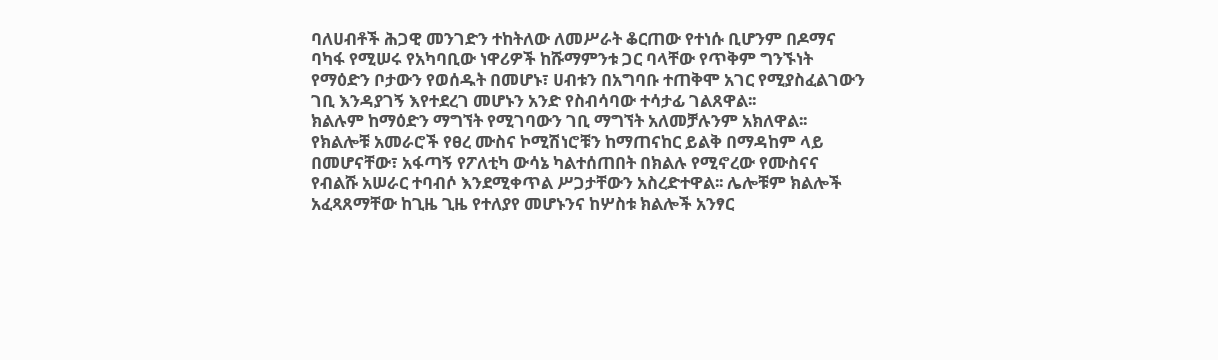ባለሀብቶች ሕጋዊ መንገድን ተከትለው ለመሥራት ቆርጠው የተነሱ ቢሆንም በዶማና ባካፋ የሚሠሩ የአካባቢው ነዋሪዎች ከሹማምንቱ ጋር ባላቸው የጥቅም ግንኙነት የማዕድን ቦታውን የወሰዱት በመሆኑ፣ ሀብቱን በአግባቡ ተጠቅሞ አገር የሚያስፈልገውን ገቢ እንዳያገኝ እየተደረገ መሆኑን አንድ የስብሳባው ተሳታፊ ገልጸዋል፡፡
ክልሉም ከማዕድን ማግኘት የሚገባውን ገቢ ማግኘት አለመቻሉንም አክለዋል፡፡ የክልሎቹ አመራሮች የፀረ ሙስና ኮሚሽነሮቹን ከማጠናከር ይልቅ በማዳከም ላይ በመሆናቸው፣ አፋጣኝ የፖለቲካ ውሳኔ ካልተሰጠበት በክልሉ የሚኖረው የሙስናና የብልሹ አሠራር ተባብሶ እንደሚቀጥል ሥጋታቸውን አስረድተዋል፡፡ ሌሎቹም ክልሎች አፈጻጸማቸው ከጊዜ ጊዜ የተለያየ መሆኑንና ከሦስቱ ክልሎች አንፃር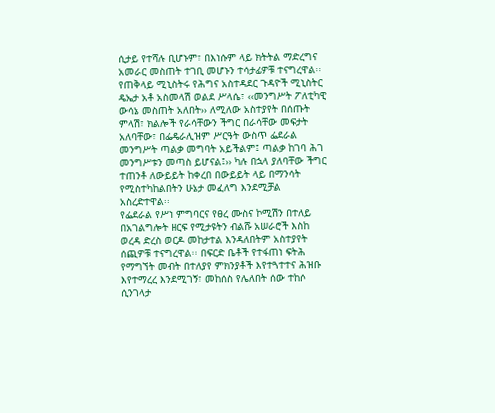ሲታይ የተሻሉ ቢሆኑም፣ በእነሱም ላይ ክትትል ማድረግና አመራር መስጠት ተገቢ መሆኑን ተሳታፊዎቹ ተናግረዋል፡፡
የጠቅላይ ሚኒስትሩ የሕግና አስተዳደር ጉዳዮች ሚኒስትር ዴኤታ አቶ አስመላሽ ወልደ ሥላሴ፣ ‹‹መንግሥት ፖለቲካዊ ውሳኔ መስጠት አለበት›› ለሚለው አስተያየት በሰጡት ምላሽ፣ ክልሎች የራሳቸውን ችግር በራሳቸው መፍታት አለባቸው፣ በፌዴራሊዝም ሥርዓት ውስጥ ፌደራል መንግሥት ጣልቃ መግባት አይችልም፤ ጣልቃ ከገባ ሕገ መንግሥቱን መጣስ ይሆናል፤›› ካሉ በኋላ ያለባቸው ችግር ተጠንቶ ለውይይት ከቀረበ በውይይት ላይ በማንሳት የሚስተካከልበትን ሁኔታ መፈለግ እንደሚቻል አስረድተዋል፡፡
የፌደራል የሥነ ምግባርና የፀረ ሙስና ኮሚሽን በተለይ በአገልግሎት ዘርፍ የሚታዩትን ብልሹ አሠራሮች እስከ ወረዳ ድረስ ወርዶ መከታተል እንዳለበትም አስተያየት ሰጪዎቹ ተናግረዋል፡፡ በፍርድ ቤቶች የተፋጠነ ፍትሕ የማግኘት መብት በተለያየ ምክንያቶች እየተጓተተና ሕዝቡ እየተማረረ እንደሚገኝ፣ መከሰስ የሌለበት ሰው ተከሶ ሲንገላታ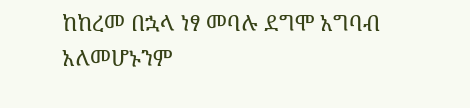ከከረመ በኋላ ነፃ መባሉ ደግሞ አግባብ አለመሆኑንም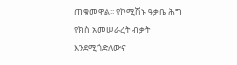ጠቁመዋል፡፡ የኮሚሽኑ ዓቃቤ ሕግ የክስ አመሠራረት ብቃት እንደሚጎድለውና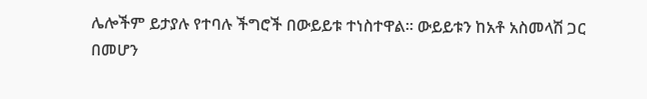ሌሎችም ይታያሉ የተባሉ ችግሮች በውይይቱ ተነስተዋል፡፡ ውይይቱን ከአቶ አስመላሽ ጋር በመሆን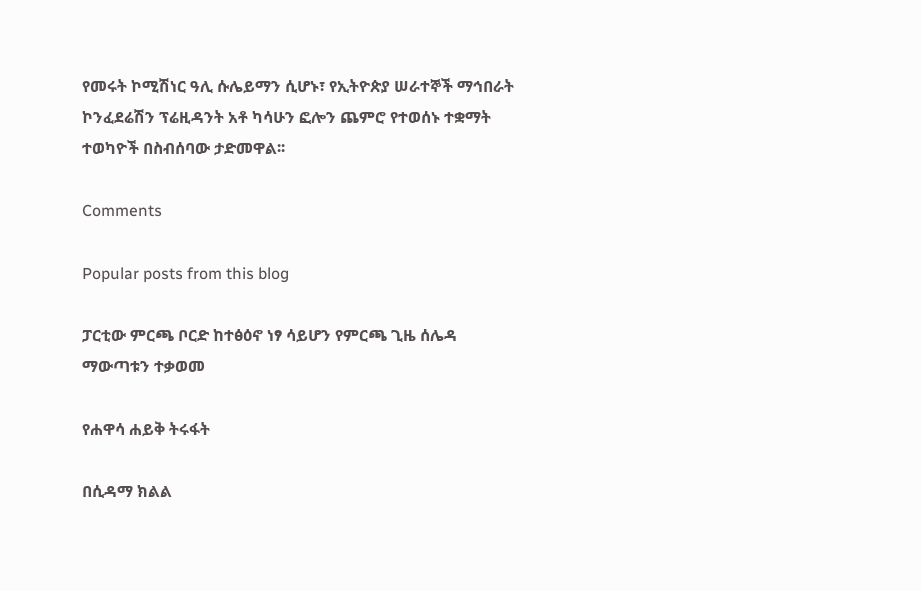የመሩት ኮሚሽነር ዓሊ ሱሌይማን ሲሆኑ፣ የኢትዮጵያ ሠራተኞች ማኅበራት ኮንፈደሬሽን ፕሬዚዳንት አቶ ካሳሁን ፎሎን ጨምሮ የተወሰኑ ተቋማት ተወካዮች በስብሰባው ታድመዋል፡፡

Comments

Popular posts from this blog

ፓርቲው ምርጫ ቦርድ ከተፅዕኖ ነፃ ሳይሆን የምርጫ ጊዜ ሰሌዳ ማውጣቱን ተቃወመ

የሐዋሳ ሐይቅ ትሩፋት

በሲዳማ ክልል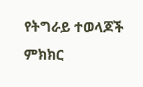የትግራይ ተወላጆች ምክክር